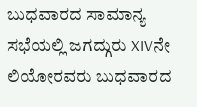ಬುಧವಾರದ ಸಾಮಾನ್ಯ ಸಭೆಯಲ್ಲಿ ಜಗದ್ಗುರು XIVನೇ ಲಿಯೋರವರು ಬುಧವಾರದ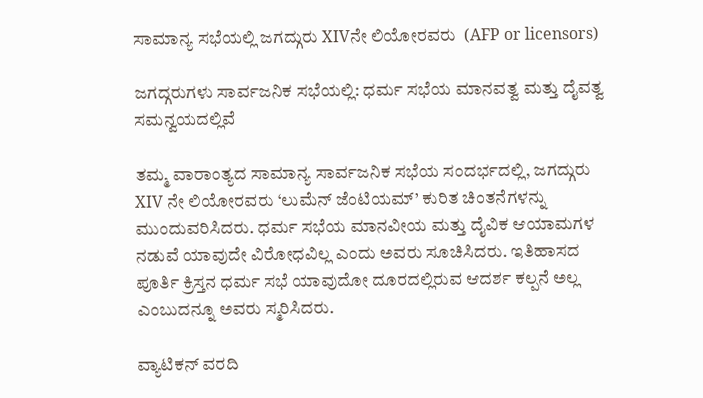ಸಾಮಾನ್ಯ ಸಭೆಯಲ್ಲಿ ಜಗದ್ಗುರು XIVನೇ ಲಿಯೋರವರು  (AFP or licensors)

ಜಗದ್ಗರುಗಳು ಸಾರ್ವಜನಿಕ ಸಭೆಯಲ್ಲಿ: ಧರ್ಮ ಸಭೆಯ ಮಾನವತ್ವ ಮತ್ತು ದೈವತ್ವ ಸಮನ್ವಯದಲ್ಲಿವೆ

ತಮ್ಮ ವಾರಾಂತ್ಯದ ಸಾಮಾನ್ಯ ಸಾರ್ವಜನಿಕ ಸಭೆಯ ಸಂದರ್ಭದಲ್ಲಿ, ಜಗದ್ಗುರು XIV ನೇ ಲಿಯೋರವರು ‘ಲುಮೆನ್ ಜೆಂಟಿಯಮ್’ ಕುರಿತ ಚಿಂತನೆಗಳನ್ನು ಮುಂದುವರಿಸಿದರು. ಧರ್ಮ ಸಭೆಯ ಮಾನವೀಯ ಮತ್ತು ದೈವಿಕ ಆಯಾಮಗಳ ನಡುವೆ ಯಾವುದೇ ವಿರೋಧವಿಲ್ಲ ಎಂದು ಅವರು ಸೂಚಿಸಿದರು. ಇತಿಹಾಸದ ಪೂರ್ತಿ ಕ್ರಿಸ್ತನ ಧರ್ಮ ಸಭೆ ಯಾವುದೋ ದೂರದಲ್ಲಿರುವ ಆದರ್ಶ ಕಲ್ಪನೆ ಅಲ್ಲ ಎಂಬುದನ್ನೂ ಅವರು ಸ್ಮರಿಸಿದರು.

ವ್ಯಾಟಿಕನ್ ವರದಿ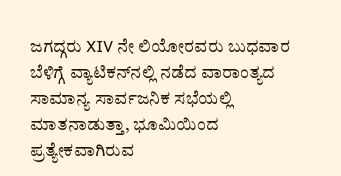ಜಗದ್ಗರು XIV ನೇ ಲಿಯೋರವರು ಬುಧವಾರ ಬೆಳಿಗ್ಗೆ ವ್ಯಾಟಿಕನ್‌ನಲ್ಲಿ ನಡೆದ ವಾರಾಂತ್ಯದ ಸಾಮಾನ್ಯ ಸಾರ್ವಜನಿಕ ಸಭೆಯಲ್ಲಿ ಮಾತನಾಡುತ್ತಾ, ಭೂಮಿಯಿಂದ ಪ್ರತ್ಯೇಕವಾಗಿರುವ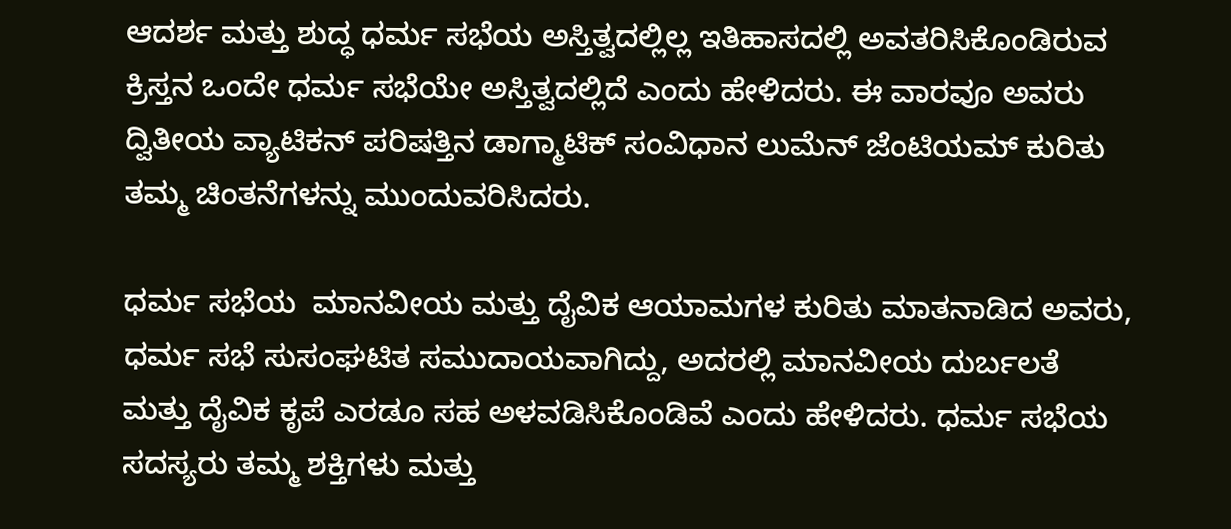ಆದರ್ಶ ಮತ್ತು ಶುದ್ಧ ಧರ್ಮ ಸಭೆಯ ಅಸ್ತಿತ್ವದಲ್ಲಿಲ್ಲ ಇತಿಹಾಸದಲ್ಲಿ ಅವತರಿಸಿಕೊಂಡಿರುವ ಕ್ರಿಸ್ತನ ಒಂದೇ ಧರ್ಮ ಸಭೆಯೇ ಅಸ್ತಿತ್ವದಲ್ಲಿದೆ ಎಂದು ಹೇಳಿದರು. ಈ ವಾರವೂ ಅವರು ದ್ವಿತೀಯ ವ್ಯಾಟಿಕನ್ ಪರಿಷತ್ತಿನ ಡಾಗ್ಮಾಟಿಕ್ ಸಂವಿಧಾನ ಲುಮೆನ್ ಜೆಂಟಿಯಮ್ ಕುರಿತು ತಮ್ಮ ಚಿಂತನೆಗಳನ್ನು ಮುಂದುವರಿಸಿದರು.

ಧರ್ಮ ಸಭೆಯ  ಮಾನವೀಯ ಮತ್ತು ದೈವಿಕ ಆಯಾಮಗಳ ಕುರಿತು ಮಾತನಾಡಿದ ಅವರು, ಧರ್ಮ ಸಭೆ ಸುಸಂಘಟಿತ ಸಮುದಾಯವಾಗಿದ್ದು, ಅದರಲ್ಲಿ ಮಾನವೀಯ ದುರ್ಬಲತೆ ಮತ್ತು ದೈವಿಕ ಕೃಪೆ ಎರಡೂ ಸಹ ಅಳವಡಿಸಿಕೊಂಡಿವೆ ಎಂದು ಹೇಳಿದರು. ಧರ್ಮ ಸಭೆಯ ಸದಸ್ಯರು ತಮ್ಮ ಶಕ್ತಿಗಳು ಮತ್ತು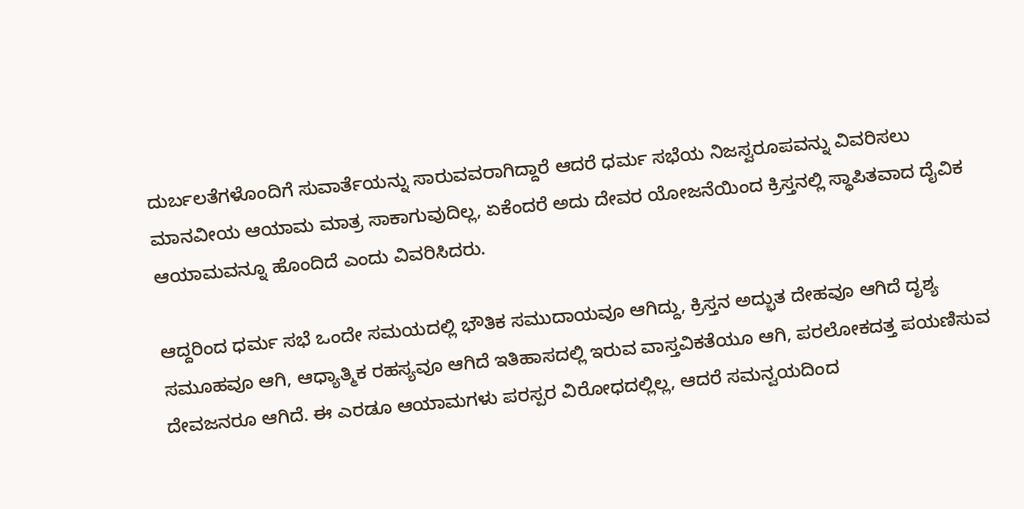ದುರ್ಬಲತೆಗಳೊಂದಿಗೆ ಸುವಾರ್ತೆಯನ್ನು ಸಾರುವವರಾಗಿದ್ದಾರೆ ಆದರೆ ಧರ್ಮ ಸಭೆಯ ನಿಜಸ್ವರೂಪವನ್ನು ವಿವರಿಸಲು ಮಾನವೀಯ ಆಯಾಮ ಮಾತ್ರ ಸಾಕಾಗುವುದಿಲ್ಲ, ಏಕೆಂದರೆ ಅದು ದೇವರ ಯೋಜನೆಯಿಂದ ಕ್ರಿಸ್ತನಲ್ಲಿ ಸ್ಥಾಪಿತವಾದ ದೈವಿಕ ಆಯಾಮವನ್ನೂ ಹೊಂದಿದೆ ಎಂದು ವಿವರಿಸಿದರು.

ಆದ್ದರಿಂದ ಧರ್ಮ ಸಭೆ ಒಂದೇ ಸಮಯದಲ್ಲಿ ಭೌತಿಕ ಸಮುದಾಯವೂ ಆಗಿದ್ದು, ಕ್ರಿಸ್ತನ ಅದ್ಭುತ ದೇಹವೂ ಆಗಿದೆ ದೃಶ್ಯ ಸಮೂಹವೂ ಆಗಿ, ಆಧ್ಯಾತ್ಮಿಕ ರಹಸ್ಯವೂ ಆಗಿದೆ ಇತಿಹಾಸದಲ್ಲಿ ಇರುವ ವಾಸ್ತವಿಕತೆಯೂ ಆಗಿ, ಪರಲೋಕದತ್ತ ಪಯಣಿಸುವ ದೇವಜನರೂ ಆಗಿದೆ. ಈ ಎರಡೂ ಆಯಾಮಗಳು ಪರಸ್ಪರ ವಿರೋಧದಲ್ಲಿಲ್ಲ, ಆದರೆ ಸಮನ್ವಯದಿಂದ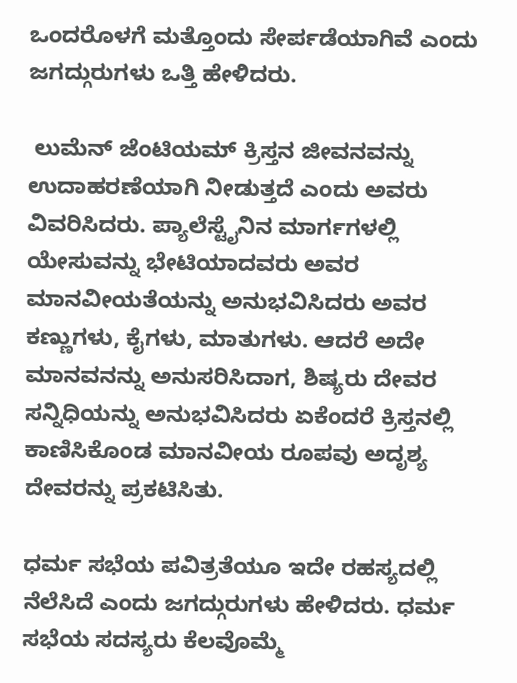ಒಂದರೊಳಗೆ ಮತ್ತೊಂದು ಸೇರ್ಪಡೆಯಾಗಿವೆ ಎಂದು ಜಗದ್ಗುರುಗಳು ಒತ್ತಿ ಹೇಳಿದರು.

 ಲುಮೆನ್ ಜೆಂಟಿಯಮ್ ಕ್ರಿಸ್ತನ ಜೀವನವನ್ನು ಉದಾಹರಣೆಯಾಗಿ ನೀಡುತ್ತದೆ ಎಂದು ಅವರು ವಿವರಿಸಿದರು. ಪ್ಯಾಲೆಸ್ಟೈನಿನ ಮಾರ್ಗಗಳಲ್ಲಿ ಯೇಸುವನ್ನು ಭೇಟಿಯಾದವರು ಅವರ ಮಾನವೀಯತೆಯನ್ನು ಅನುಭವಿಸಿದರು ಅವರ ಕಣ್ಣುಗಳು, ಕೈಗಳು, ಮಾತುಗಳು. ಆದರೆ ಅದೇ ಮಾನವನನ್ನು ಅನುಸರಿಸಿದಾಗ, ಶಿಷ್ಯರು ದೇವರ ಸನ್ನಿಧಿಯನ್ನು ಅನುಭವಿಸಿದರು ಏಕೆಂದರೆ ಕ್ರಿಸ್ತನಲ್ಲಿ ಕಾಣಿಸಿಕೊಂಡ ಮಾನವೀಯ ರೂಪವು ಅದೃಶ್ಯ ದೇವರನ್ನು ಪ್ರಕಟಿಸಿತು.

ಧರ್ಮ ಸಭೆಯ ಪವಿತ್ರತೆಯೂ ಇದೇ ರಹಸ್ಯದಲ್ಲಿ ನೆಲೆಸಿದೆ ಎಂದು ಜಗದ್ಗುರುಗಳು ಹೇಳಿದರು. ಧರ್ಮ ಸಭೆಯ ಸದಸ್ಯರು ಕೆಲವೊಮ್ಮೆ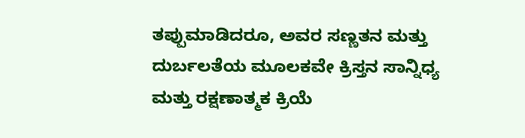ತಪ್ಪುಮಾಡಿದರೂ, ಅವರ ಸಣ್ಣತನ ಮತ್ತು ದುರ್ಬಲತೆಯ ಮೂಲಕವೇ ಕ್ರಿಸ್ತನ ಸಾನ್ನಿಧ್ಯ ಮತ್ತು ರಕ್ಷಣಾತ್ಮಕ ಕ್ರಿಯೆ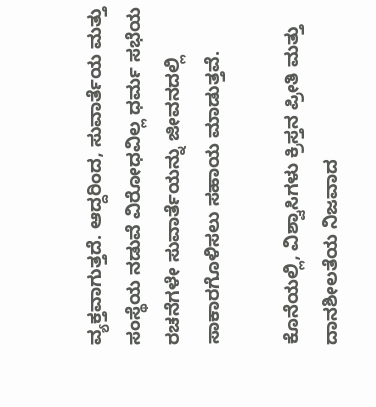ವ್ಯಕ್ತವಾಗುತ್ತದೆ. ಆದ್ದರಿಂದ, ಸುವಾರ್ತೆಯ ಮತ್ತು ಸಂಸ್ಥೆಯ ನಡುವೆ ವಿರೋಧವಿಲ್ಲ ಧರ್ಮ ಸಭೆಯ ರಚನೆಗಳೇ ಸುವಾರ್ತೆಯನ್ನು ಜೀವನದಲ್ಲಿ ಸಾಕಾರಗೊಳಿಸಲು ಸಹಾಯ ಮಾಡುತ್ತವೆ.

ಕೊನೆಯಲ್ಲಿ, ವಿಶ್ವಾಸಿಗಳು ಕ್ರಿಸ್ತನ ಪ್ರೀತಿ ಮತ್ತು ದಾನಶೀಲತೆಯ ನಿಜವಾದ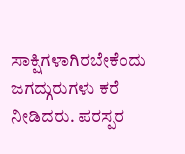ಸಾಕ್ಷಿಗಳಾಗಿರಬೇಕೆಂದು ಜಗದ್ಗುರುಗಳು ಕರೆ ನೀಡಿದರು. ಪರಸ್ಪರ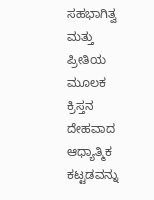ಸಹಭಾಗಿತ್ವ ಮತ್ತು ಪ್ರೀತಿಯ ಮೂಲಕ ಕ್ರಿಸ್ತನ ದೇಹವಾದ ಆಧ್ಯಾತ್ಮಿಕ ಕಟ್ಟಡವನ್ನು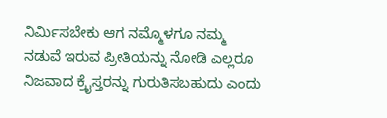ನಿರ್ಮಿಸಬೇಕು ಆಗ ನಮ್ಮೊಳಗೂ ನಮ್ಮ ನಡುವೆ ಇರುವ ಪ್ರೀತಿಯನ್ನು ನೋಡಿ ಎಲ್ಲರೂ ನಿಜವಾದ ಕ್ರೈಸ್ತರನ್ನು ಗುರುತಿಸಬಹುದು ಎಂದು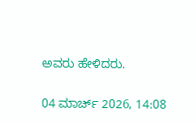ಅವರು ಹೇಳಿದರು.

04 ಮಾರ್ಚ್ 2026, 14:08